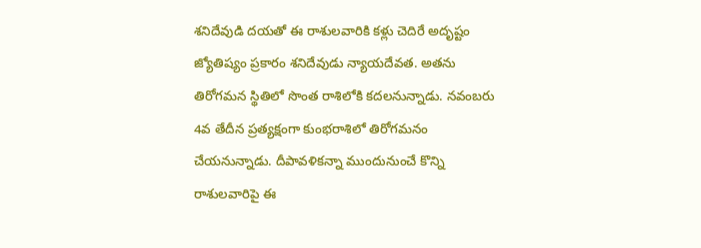శనిదేవుడి దయతో ఈ రాశులవారికి కళ్లు చెదిరే అదృష్టం
జ్యోతిష్యం ప్రకారం శనిదేవుడు న్యాయదేవత. అతను తిరోగమన స్థితిలో సొంత రాశిలోకి కదలనున్నాడు. నవంబరు 4వ తేదీన ప్రత్యక్షంగా కుంభరాశిలో తిరోగమనం చేయనున్నాడు. దీపావళికన్నా ముందునుంచే కొన్ని రాశులవారిపై ఈ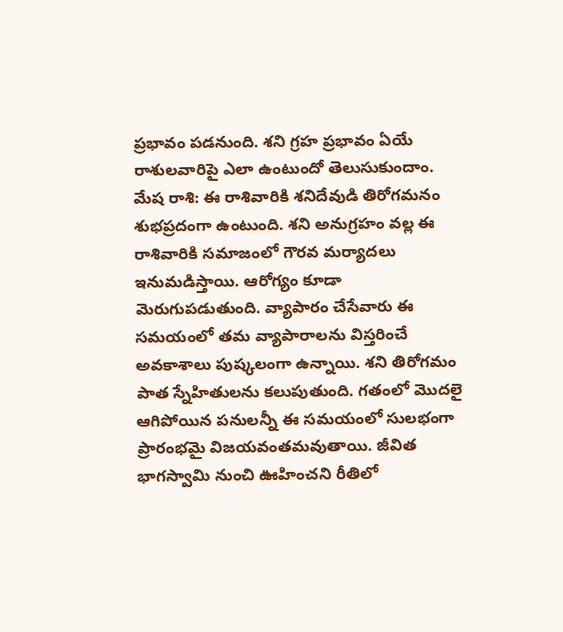ప్రభావం పడనుంది. శని గ్రహ ప్రభావం ఏయే రాశులవారిపై ఎలా ఉంటుందో తెలుసుకుందాం.
మేష రాశి: ఈ రాశివారికి శనిదేవుడి తిరోగమనం శుభప్రదంగా ఉంటుంది. శని అనుగ్రహం వల్ల ఈ రాశివారికి సమాజంలో గౌరవ మర్యాదలు ఇనుమడిస్తాయి. ఆరోగ్యం కూడా మెరుగుపడుతుంది. వ్యాపారం చేసేవారు ఈ సమయంలో తమ వ్యాపారాలను విస్తరించే అవకాశాలు పుష్కలంగా ఉన్నాయి. శని తిరోగమం పాత స్నేహితులను కలుపుతుంది. గతంలో మొదలై ఆగిపోయిన పనులన్నీ ఈ సమయంలో సులభంగా ప్రారంభమై విజయవంతమవుతాయి. జీవిత భాగస్వామి నుంచి ఊహించని రీతిలో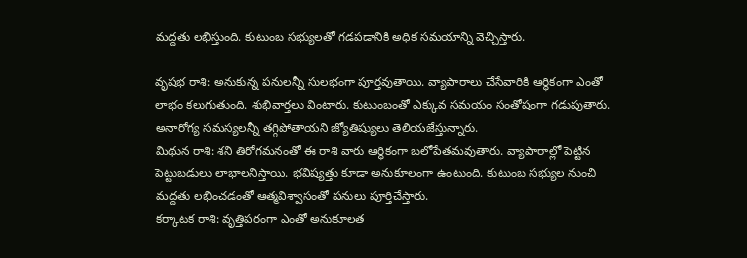మద్దతు లభిస్తుంది. కుటుంబ సభ్యులతో గడపడానికి అధిక సమయాన్ని వెచ్చిస్తారు.

వృషభ రాశి: అనుకున్న పనులన్నీ సులభంగా పూర్తవుతాయి. వ్యాపారాలు చేసేవారికి ఆర్థికంగా ఎంతో లాభం కలుగుతుంది. శుభివార్తలు వింటారు. కుటుంబంతో ఎక్కువ సమయం సంతోషంగా గడుపుతారు. అనారోగ్య సమస్యలన్నీ తగ్గిపోతాయని జ్యోతిష్యులు తెలియజేస్తున్నారు.
మిథున రాశి: శని తిరోగమనంతో ఈ రాశి వారు ఆర్థికంగా బలోపేతమవుతారు. వ్యాపారాల్లో పెట్టిన పెట్టుబడులు లాభాలనిస్తాయి. భవిష్యత్తు కూడా అనుకూలంగా ఉంటుంది. కుటుంబ సభ్యుల నుంచి మద్దతు లభించడంతో ఆత్మవిశ్వాసంతో పనులు పూర్తిచేస్తారు.
కర్కాటక రాశి: వృత్తిపరంగా ఎంతో అనుకూలత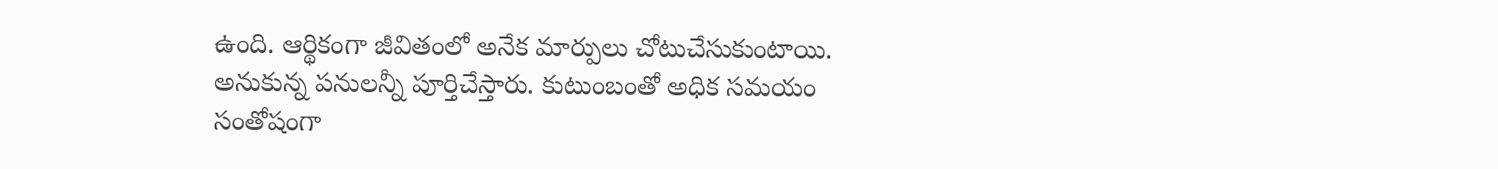ఉంది. ఆర్థికంగా జీవితంలో అనేక మార్పులు చోటుచేసుకుంటాయి. అనుకున్న పనులన్నీ పూర్తిచేస్తారు. కుటుంబంతో అధిక సమయం సంతోషంగా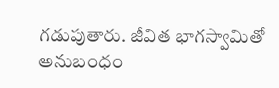గడుపుతారు. జీవిత భాగస్వామితో అనుబంధం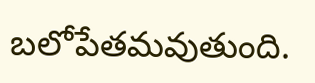బలోపేతమవుతుంది.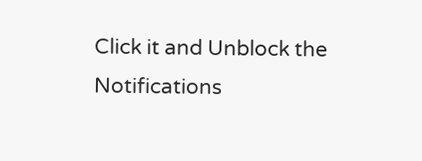Click it and Unblock the Notifications